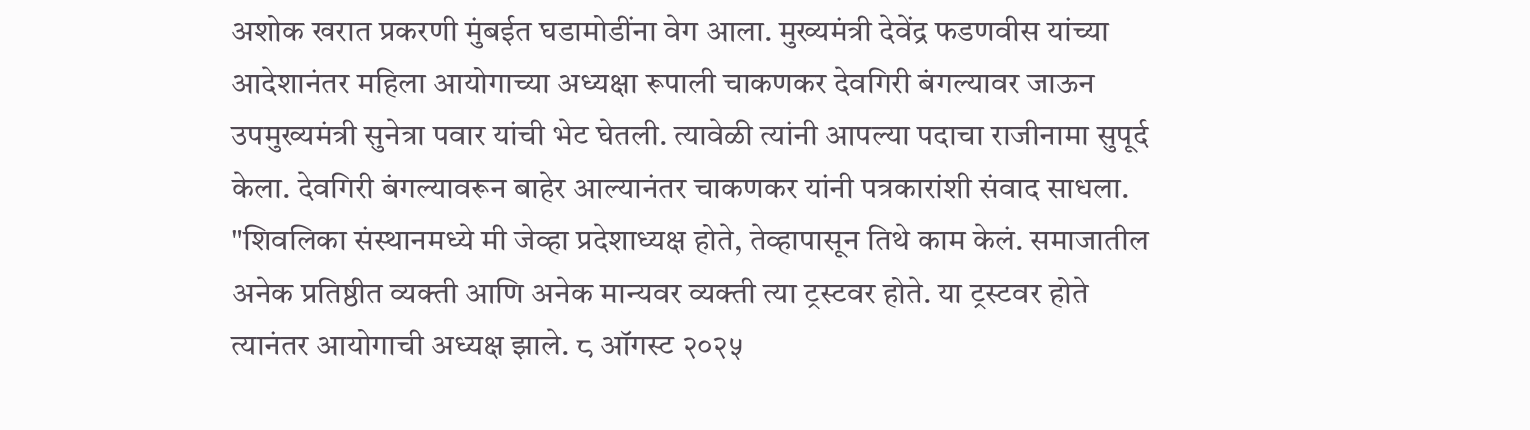अशोक खरात प्रकरणी मुंबईत घडामोडींना वेग आला. मुख्यमंत्री देवेंद्र फडणवीस यांच्या आदेशानंतर महिला आयोगाच्या अध्यक्षा रूपाली चाकणकर देवगिरी बंगल्यावर जाऊन उपमुख्यमंत्री सुनेत्रा पवार यांची भेट घेतली. त्यावेळी त्यांनी आपल्या पदाचा राजीनामा सुपूर्द केला. देवगिरी बंगल्यावरून बाहेर आल्यानंतर चाकणकर यांनी पत्रकारांशी संवाद साधला.
"शिवलिका संस्थानमध्ये मी जेव्हा प्रदेशाध्यक्ष होते, तेव्हापासून तिथे काम केलं. समाजातील अनेक प्रतिष्ठीत व्यक्ती आणि अनेक मान्यवर व्यक्ती त्या ट्रस्टवर होते. या ट्रस्टवर होते त्यानंतर आयोगाची अध्यक्ष झाले. ८ ऑगस्ट २०२५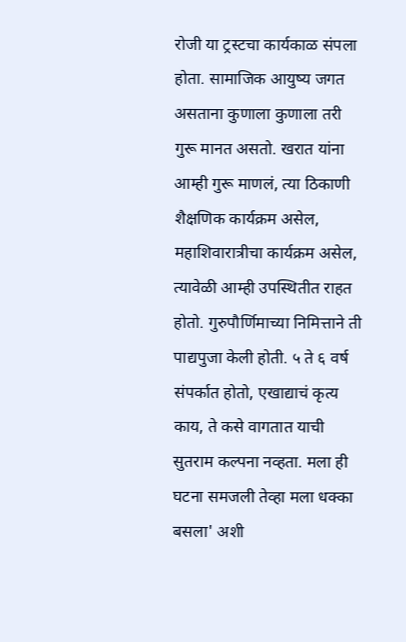रोजी या ट्रस्टचा कार्यकाळ संपला होता. सामाजिक आयुष्य जगत असताना कुणाला कुणाला तरी गुरू मानत असतो. खरात यांना आम्ही गुरू माणलं, त्या ठिकाणी शैक्षणिक कार्यक्रम असेल, महाशिवारात्रीचा कार्यक्रम असेल, त्यावेळी आम्ही उपस्थितीत राहत होतो. गुरुपौर्णिमाच्या निमित्ताने ती पाद्यपुजा केली होती. ५ ते ६ वर्ष संपर्कात होतो, एखाद्याचं कृत्य काय, ते कसे वागतात याची सुतराम कल्पना नव्हता. मला ही घटना समजली तेव्हा मला धक्का बसला' अशी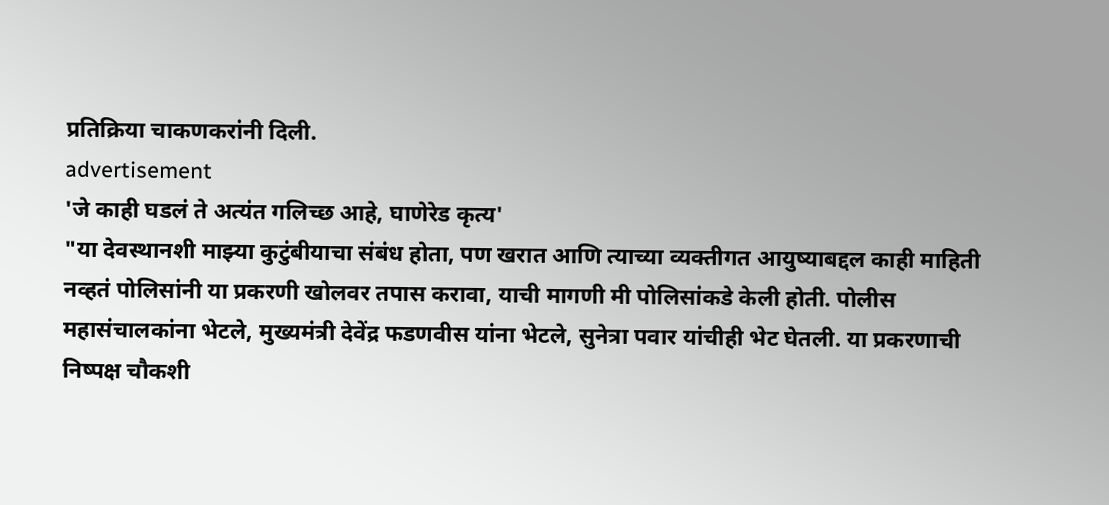प्रतिक्रिया चाकणकरांनी दिली.
advertisement
'जे काही घडलं ते अत्यंत गलिच्छ आहे, घाणेरेड कृत्य'
"या देवस्थानशी माझ्या कुटुंबीयाचा संबंध होता, पण खरात आणि त्याच्या व्यक्तीगत आयुष्याबद्दल काही माहिती नव्हतं पोलिसांनी या प्रकरणी खोलवर तपास करावा, याची मागणी मी पोलिसांकडे केली होती. पोलीस महासंचालकांना भेटले, मुख्यमंत्री देवेंद्र फडणवीस यांना भेटले, सुनेत्रा पवार यांचीही भेट घेतली. या प्रकरणाची निष्पक्ष चौकशी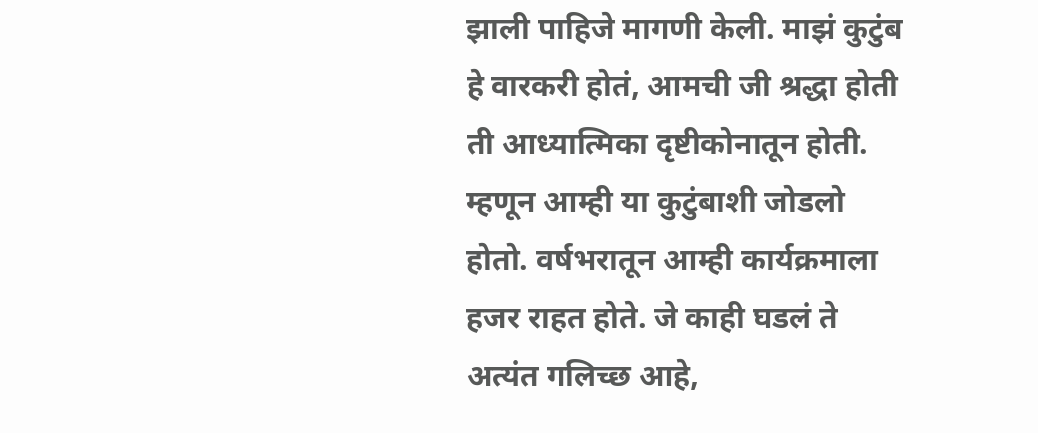झाली पाहिजे मागणी केली. माझं कुटुंब हे वारकरी होतं, आमची जी श्रद्धा होती ती आध्यात्मिका दृष्टीकोनातून होती. म्हणून आम्ही या कुटुंबाशी जोडलो होतो. वर्षभरातून आम्ही कार्यक्रमाला हजर राहत होते. जे काही घडलं ते अत्यंत गलिच्छ आहे,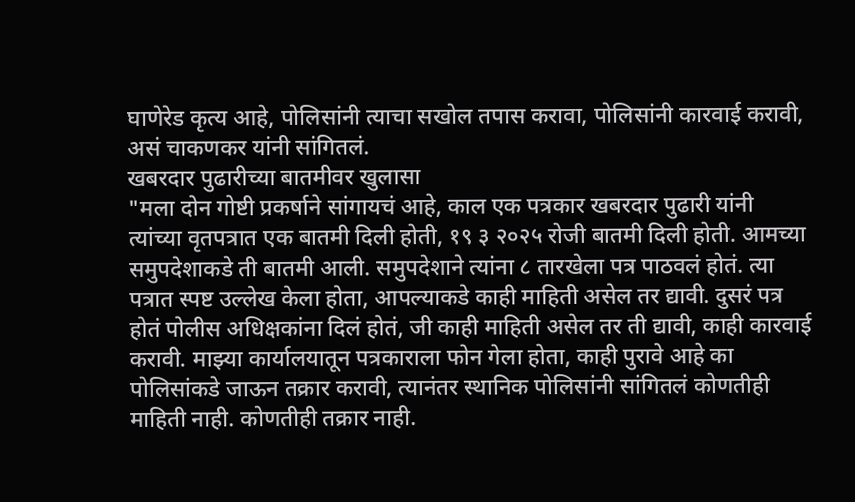घाणेरेड कृत्य आहे, पोलिसांनी त्याचा सखोल तपास करावा, पोलिसांनी कारवाई करावी, असं चाकणकर यांनी सांगितलं.
खबरदार पुढारीच्या बातमीवर खुलासा
"मला दोन गोष्टी प्रकर्षाने सांगायचं आहे, काल एक पत्रकार खबरदार पुढारी यांनी त्यांच्या वृतपत्रात एक बातमी दिली होती, १९ ३ २०२५ रोजी बातमी दिली होती. आमच्या समुपदेशाकडे ती बातमी आली. समुपदेशाने त्यांना ८ तारखेला पत्र पाठवलं होतं. त्या पत्रात स्पष्ट उल्लेख केला होता, आपल्याकडे काही माहिती असेल तर द्यावी. दुसरं पत्र होतं पोलीस अधिक्षकांना दिलं होतं, जी काही माहिती असेल तर ती द्यावी, काही कारवाई करावी. माझ्या कार्यालयातून पत्रकाराला फोन गेला होता, काही पुरावे आहे का पोलिसांकडे जाऊन तक्रार करावी, त्यानंतर स्थानिक पोलिसांनी सांगितलं कोणतीही माहिती नाही. कोणतीही तक्रार नाही.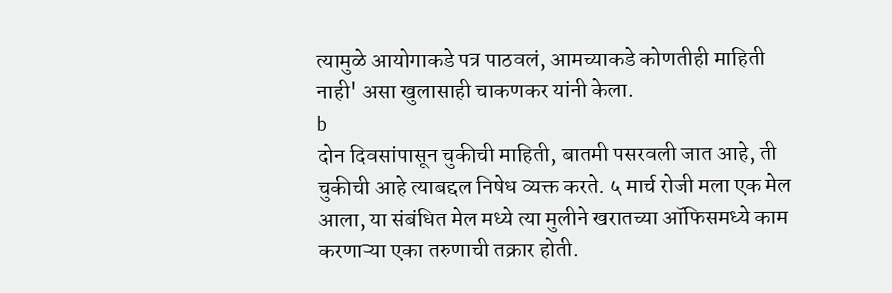त्यामुळे आयोगाकडे पत्र पाठवलं, आमच्याकडे कोणतीही माहिती नाही' असा खुलासाही चाकणकर यांनी केला.
b
दोन दिवसांपासून चुकीची माहिती, बातमी पसरवली जात आहे, ती चुकीची आहे त्याबद्दल निषेध व्यक्त करते. ५ मार्च रोजी मला एक मेल आला, या संबंधित मेल मध्ये त्या मुलीने खरातच्या ऑफिसमध्ये काम करणाऱ्या एका तरुणाची तक्रार होती.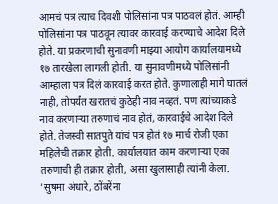आमचं पत्र त्याच दिवशी पोलिसांना पत्र पाठवलं होतं. आम्ही पोलिसांना पत्र पाठवून त्यावर कारवाई करण्याचे आदेश दिले होते. या प्रकरणाची सुनावणी माझ्या आयोग कार्यालयामध्ये १७ तारखेला लागली होती. या सुनावणीमध्ये पोलिसांनी आम्हाला पत्र दिलं कारवाई करत होते. कुणालाही मागे घातलं नाही, तोपर्यंत खरातचं कुठेही नाव नव्हतं. पण त्यांच्याकडे नाव करणाऱ्या तरुणाचं नाव होतं, कारवाईचे आदेश दिले होते. तेजस्वी सातपुते यांचं पत्र होतं १७ मार्च रोजी एका महिलेची तक्रार होती. कार्यालयात काम करणाऱ्या एका तरुणाची ही तक्रार होती, असा खुलासाही त्यांनी केला.
'सुषमा अंधारे, ठोंबरेंना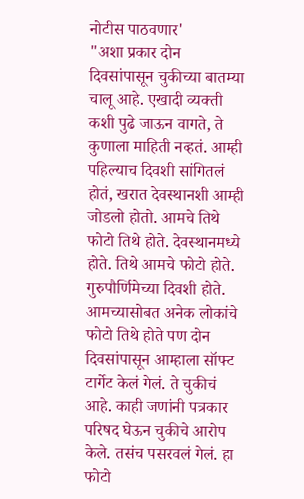नोटीस पाठवणार'
"अशा प्रकार दोन दिवसांपासून चुकीच्या बातम्या चालू आहे. एखादी व्यक्ती कशी पुढे जाऊन वागते, ते कुणाला माहिती नव्हतं. आम्ही पहिल्याच दिवशी सांगितलं होतं, खरात देवस्थानशी आम्ही जोडलो होतो. आमचे तिथे फोटो तिथे होते. देवस्थानमध्ये होते. तिथे आमचे फोटो होते. गुरुपौर्णिमेच्या दिवशी होते. आमच्यासोबत अनेक लोकांचे फोटो तिथे होते पण दोन दिवसांपासून आम्हाला सॉफ्ट टार्गेट केलं गेलं. ते चुकीचं आहे. काही जणांनी पत्रकार परिषद घेऊन चुकीचे आरोप केले. तसंच पसरवलं गेलं. हा फोटो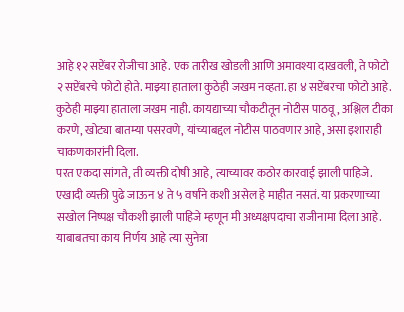आहे १२ सप्टेंबर रोजीचा आहे. एक तारीख खोडली आणि अमावश्या दाखवली, ते फोटो २ सप्टेंबरचे फोटो होते. माझ्या हाताला कुठेही जखम नव्हता. हा ४ सप्टेंबरचा फोटो आहे. कुठेही माझ्या हाताला जखम नाही. कायद्याच्या चौकटीतून नोटीस पाठवू, अश्लिल टीका करणे, खोट्या बातम्या पसरवणे, यांच्याबद्दल नोटीस पाठवणार आहे, असा इशाराही चाकणकारांनी दिला.
परत एकदा सांगते, ती व्यक्ती दोषी आहे, त्याच्यावर कठोर कारवाई झाली पाहिजे. एखादी व्यक्ती पुढे जाऊन ४ ते ५ वर्षांने कशी असेल हे माहीत नसतं. या प्रकरणाच्या सखोल निष्पक्ष चौकशी झाली पाहिजे म्हणून मी अध्यक्षपदाचा राजीनामा दिला आहे. याबाबतचा काय निर्णय आहे त्या सुनेत्रा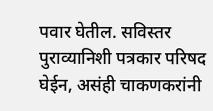पवार घेतील. सविस्तर पुराव्यानिशी पत्रकार परिषद घेईन, असंही चाकणकरांनी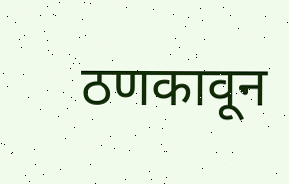ठणकावून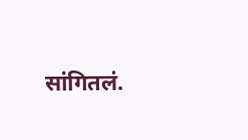सांगितलं.